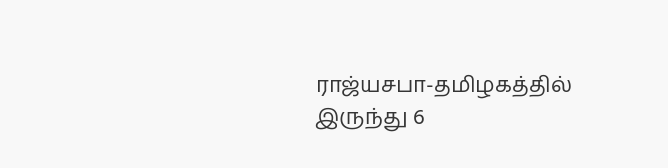ராஜ்யசபா-தமிழகத்தில் இருந்து 6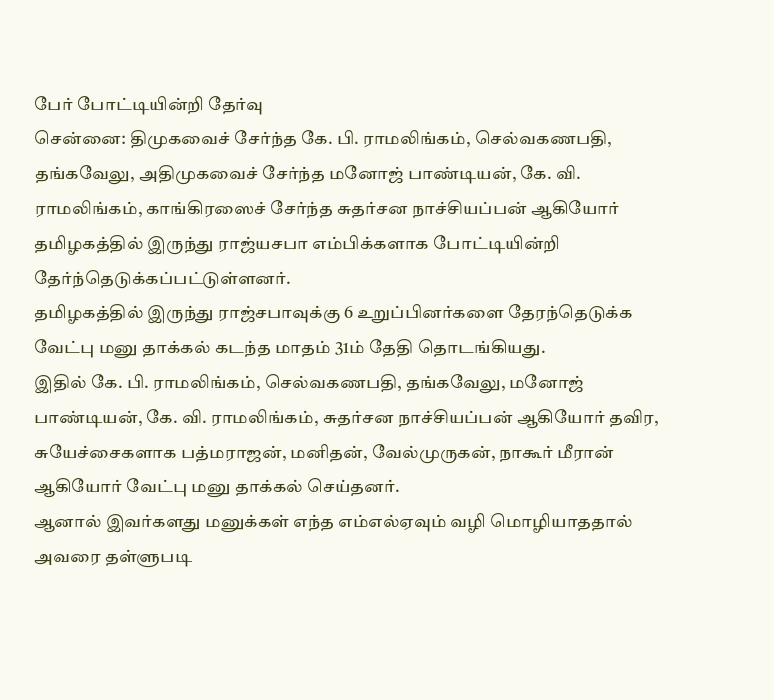பேர் போட்டியின்றி தேர்வு
சென்னை: திமுகவைச் சேர்ந்த கே. பி. ராமலிங்கம், செல்வகணபதி, தங்கவேலு, அதிமுகவைச் சேர்ந்த மனோஜ் பாண்டியன், கே. வி. ராமலிங்கம், காங்கிரஸைச் சேர்ந்த சுதர்சன நாச்சியப்பன் ஆகியோர் தமிழகத்தில் இருந்து ராஜ்யசபா எம்பிக்களாக போட்டியின்றி தேர்ந்தெடுக்கப்பட்டுள்ளனர்.
தமிழகத்தில் இருந்து ராஜ்சபாவுக்கு 6 உறுப்பினர்களை தேரந்தெடுக்க வேட்பு மனு தாக்கல் கடந்த மாதம் 31ம் தேதி தொடங்கியது.
இதில் கே. பி. ராமலிங்கம், செல்வகணபதி, தங்கவேலு, மனோஜ் பாண்டியன், கே. வி. ராமலிங்கம், சுதர்சன நாச்சியப்பன் ஆகியோர் தவிர, சுயேச்சைகளாக பத்மராஜன், மனிதன், வேல்முருகன், நாகூர் மீரான் ஆகியோர் வேட்பு மனு தாக்கல் செய்தனர்.
ஆனால் இவர்களது மனுக்கள் எந்த எம்எல்ஏவும் வழி மொழியாததால் அவரை தள்ளுபடி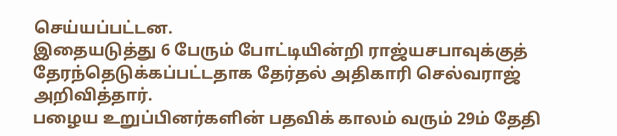செய்யப்பட்டன.
இதையடுத்து 6 பேரும் போட்டியின்றி ராஜ்யசபாவுக்குத் தேரந்தெடுக்கப்பட்டதாக தேர்தல் அதிகாரி செல்வராஜ் அறிவித்தார்.
பழைய உறுப்பினர்களின் பதவிக் காலம் வரும் 29ம் தேதி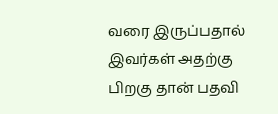வரை இருப்பதால் இவர்கள் அதற்கு பிறகு தான் பதவி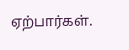ஏற்பார்கள்.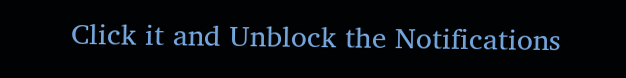Click it and Unblock the Notifications